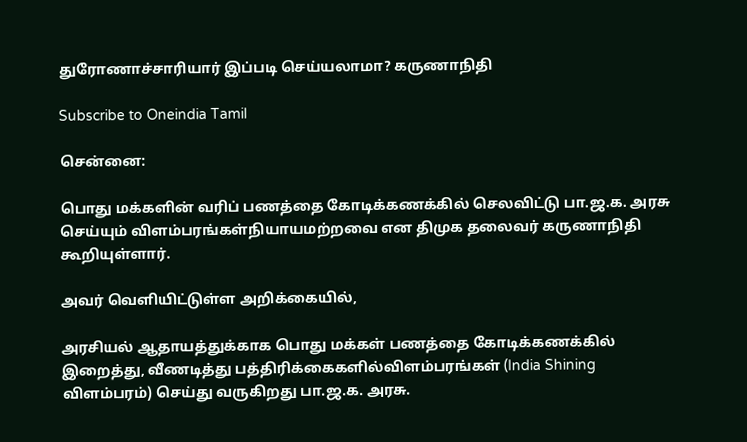துரோணாச்சாரியார் இப்படி செய்யலாமா? கருணாநிதி

Subscribe to Oneindia Tamil

சென்னை:

பொது மக்களின் வரிப் பணத்தை கோடிக்கணக்கில் செலவிட்டு பா.ஜ.க. அரசு செய்யும் விளம்பரங்கள்நியாயமற்றவை என திமுக தலைவர் கருணாநிதி கூறியுள்ளார்.

அவர் வெளியிட்டுள்ள அறிக்கையில்,

அரசியல் ஆதாயத்துக்காக பொது மக்கள் பணத்தை கோடிக்கணக்கில் இறைத்து, வீணடித்து பத்திரிக்கைகளில்விளம்பரங்கள் (India Shining விளம்பரம்) செய்து வருகிறது பா.ஜ.க. அரசு.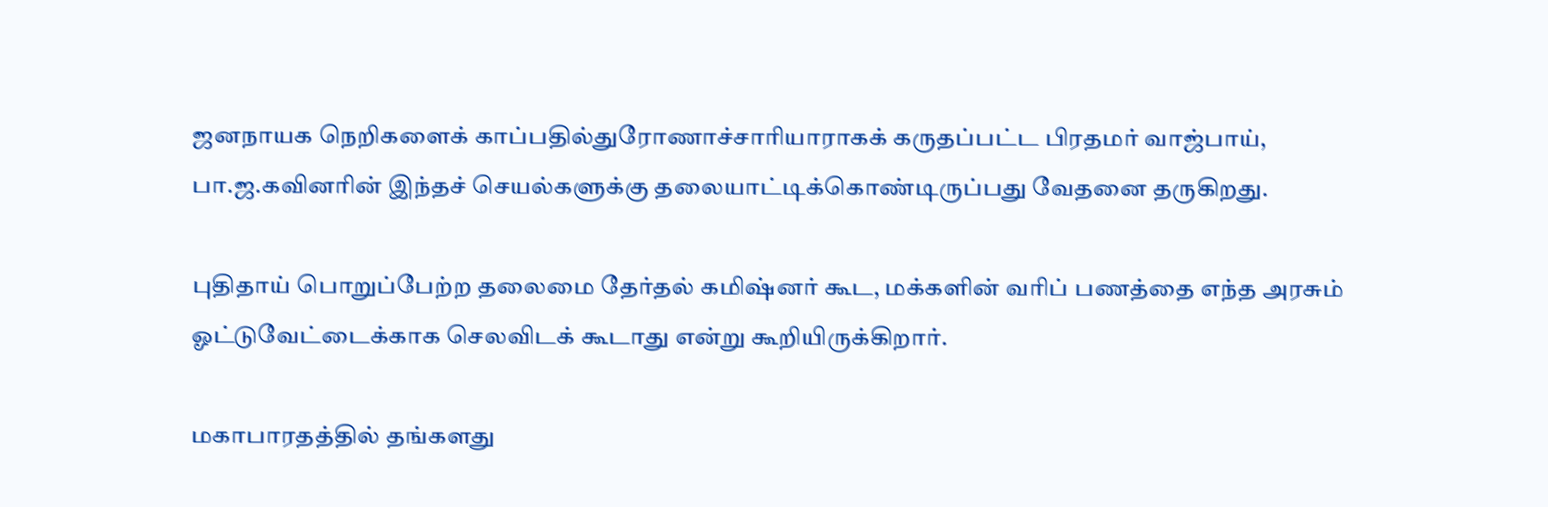ஜனநாயக நெறிகளைக் காப்பதில்துரோணாச்சாரியாராகக் கருதப்பட்ட பிரதமர் வாஜ்பாய், பா.ஜ.கவினரின் இந்தச் செயல்களுக்கு தலையாட்டிக்கொண்டிருப்பது வேதனை தருகிறது.

புதிதாய் பொறுப்பேற்ற தலைமை தேர்தல் கமிஷ்னர் கூட, மக்களின் வரிப் பணத்தை எந்த அரசும் ஓட்டுவேட்டைக்காக செலவிடக் கூடாது என்று கூறியிருக்கிறார்.

மகாபாரதத்தில் தங்களது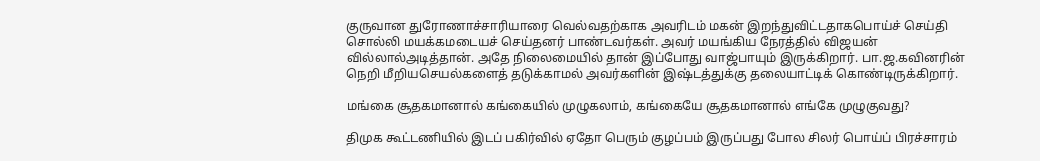குருவான துரோணாச்சாரியாரை வெல்வதற்காக அவரிடம் மகன் இறந்துவிட்டதாகபொய்ச் செய்தி சொல்லி மயக்கமடையச் செய்தனர் பாண்டவர்கள். அவர் மயங்கிய நேரத்தில் விஜயன் வில்லால்அடித்தான். அதே நிலைமையில் தான் இப்போது வாஜ்பாயும் இருக்கிறார். பா.ஜ.கவினரின் நெறி மீறியசெயல்களைத் தடுக்காமல் அவர்களின் இஷ்டத்துக்கு தலையாட்டிக் கொண்டிருக்கிறார்.

மங்கை சூதகமானால் கங்கையில் முழுகலாம், கங்கையே சூதகமானால் எங்கே முழுகுவது?

திமுக கூட்டணியில் இடப் பகிர்வில் ஏதோ பெரும் குழப்பம் இருப்பது போல சிலர் பொய்ப் பிரச்சாரம்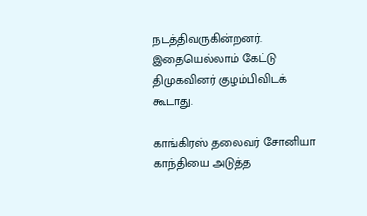நடத்திவருகின்றனர். இதையெல்லாம் கேட்டு திமுகவினர் குழம்பிவிடக் கூடாது.

காங்கிரஸ் தலைவர் சோனியா காந்தியை அடுத்த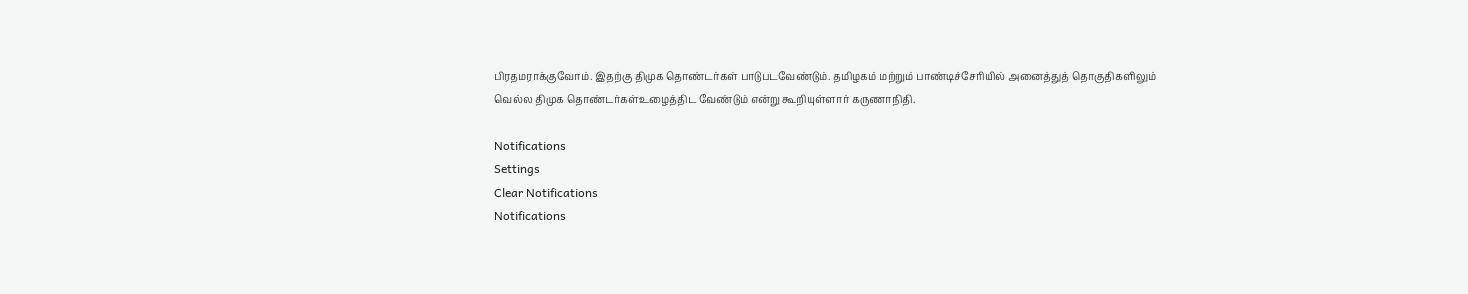பிரதமராக்குவோம். இதற்கு திமுக தொண்டர்கள் பாடுபடவேண்டும். தமிழகம் மற்றும் பாண்டிச்சேரியில் அனைத்துத் தொகுதிகளிலும் வெல்ல திமுக தொண்டர்கள்உழைத்திட வேண்டும் என்று கூறியுள்ளார் கருணாநிதி.

Notifications
Settings
Clear Notifications
Notifications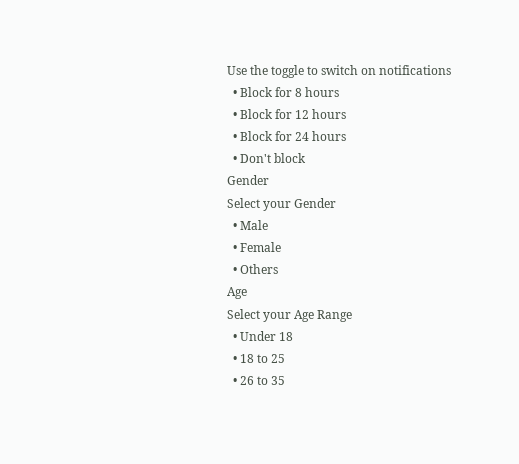Use the toggle to switch on notifications
  • Block for 8 hours
  • Block for 12 hours
  • Block for 24 hours
  • Don't block
Gender
Select your Gender
  • Male
  • Female
  • Others
Age
Select your Age Range
  • Under 18
  • 18 to 25
  • 26 to 35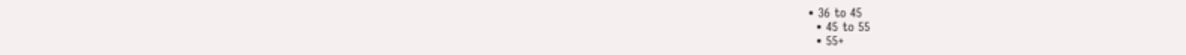• 36 to 45
  • 45 to 55
  • 55+